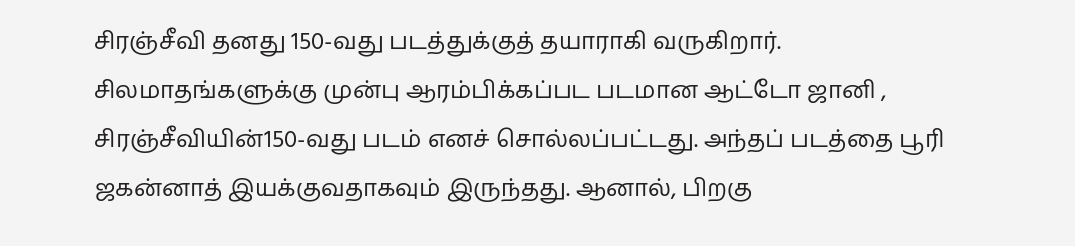சிரஞ்சீவி தனது 150-வது படத்துக்குத் தயாராகி வருகிறார்.
சிலமாதங்களுக்கு முன்பு ஆரம்பிக்கப்பட படமான ஆட்டோ ஜானி , சிரஞ்சீவியின்150-வது படம் எனச் சொல்லப்பட்டது. அந்தப் படத்தை பூரி ஜகன்னாத் இயக்குவதாகவும் இருந்தது. ஆனால், பிறகு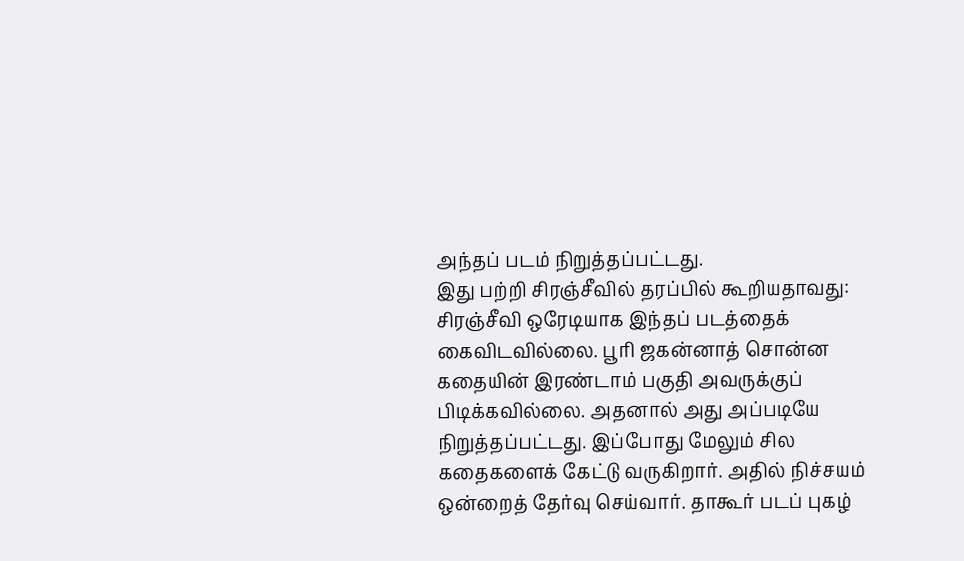அந்தப் படம் நிறுத்தப்பட்டது.
இது பற்றி சிரஞ்சீவில் தரப்பில் கூறியதாவது: சிரஞ்சீவி ஒரேடியாக இந்தப் படத்தைக் கைவிடவில்லை. பூரி ஜகன்னாத் சொன்ன கதையின் இரண்டாம் பகுதி அவருக்குப் பிடிக்கவில்லை. அதனால் அது அப்படியே நிறுத்தப்பட்டது. இப்போது மேலும் சில கதைகளைக் கேட்டு வருகிறார். அதில் நிச்சயம் ஒன்றைத் தேர்வு செய்வார். தாகூர் படப் புகழ்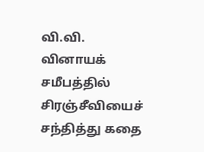வி.வி. வினாயக் சமீபத்தில் சிரஞ்சீவியைச் சந்தித்து கதை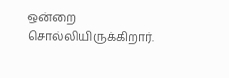ஒன்றை சொல்லியிருக்கிறார்.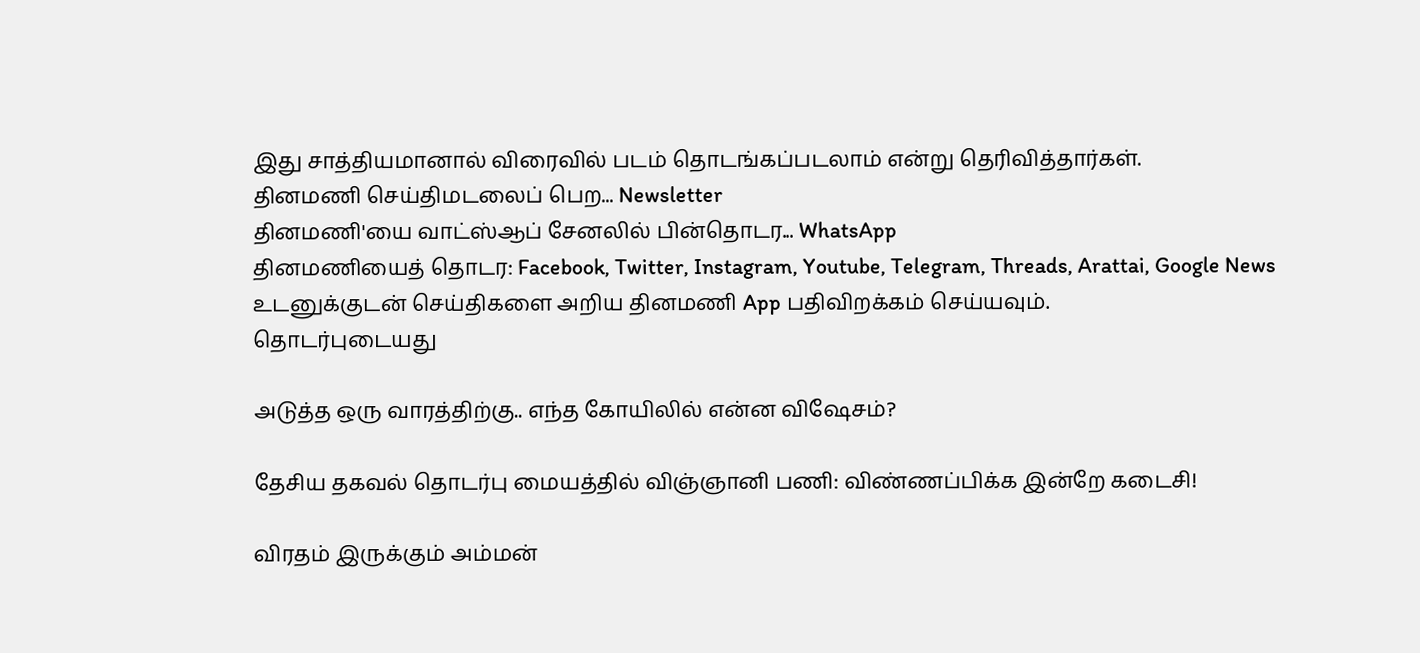இது சாத்தியமானால் விரைவில் படம் தொடங்கப்படலாம் என்று தெரிவித்தார்கள்.
தினமணி செய்திமடலைப் பெற... Newsletter
தினமணி'யை வாட்ஸ்ஆப் சேனலில் பின்தொடர... WhatsApp
தினமணியைத் தொடர: Facebook, Twitter, Instagram, Youtube, Telegram, Threads, Arattai, Google News
உடனுக்குடன் செய்திகளை அறிய தினமணி App பதிவிறக்கம் செய்யவும்.
தொடர்புடையது

அடுத்த ஒரு வாரத்திற்கு.. எந்த கோயிலில் என்ன விஷேசம்?

தேசிய தகவல் தொடர்பு மையத்தில் விஞ்ஞானி பணி: விண்ணப்பிக்க இன்றே கடைசி!

விரதம் இருக்கும் அம்மன்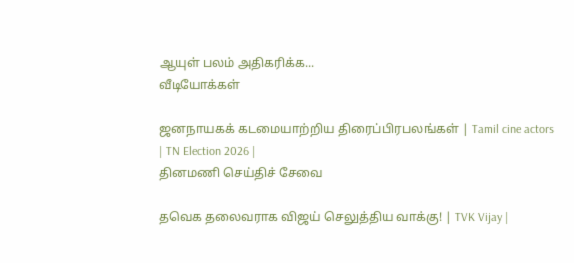ஆயுள் பலம் அதிகரிக்க...
வீடியோக்கள்

ஜனநாயகக் கடமையாற்றிய திரைப்பிரபலங்கள் | Tamil cine actors | TN Election 2026 |
தினமணி செய்திச் சேவை

தவெக தலைவராக விஜய் செலுத்திய வாக்கு! | TVK Vijay |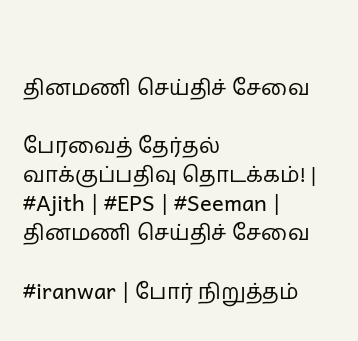தினமணி செய்திச் சேவை

பேரவைத் தேர்தல் வாக்குப்பதிவு தொடக்கம்! | #Ajith | #EPS | #Seeman |
தினமணி செய்திச் சேவை

#iranwar | போர் நிறுத்தம்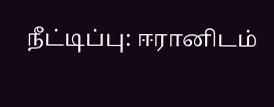நீட்டிப்பு: ஈரானிடம்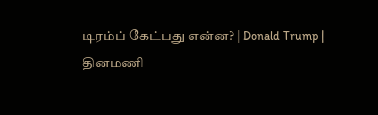டிரம்ப் கேட்பது என்ன? | Donald Trump |
தினமணி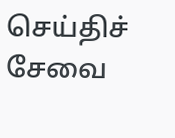செய்திச் சேவை